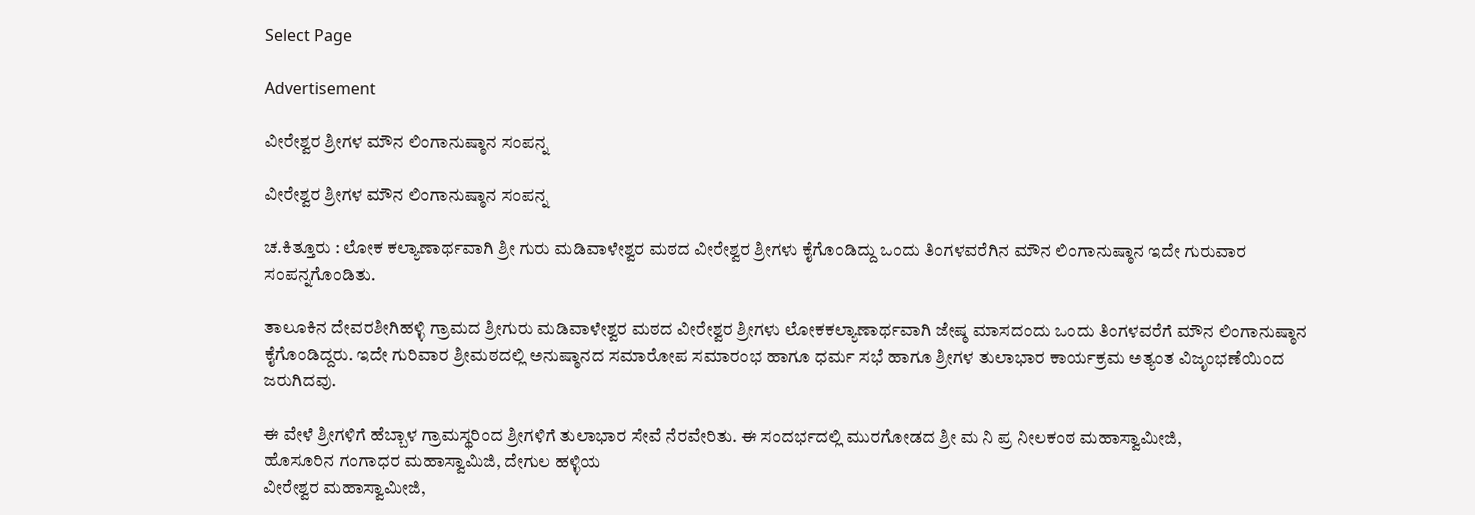Select Page

Advertisement

ವೀರೇಶ್ವರ ಶ್ರೀಗಳ ಮೌನ ಲಿಂಗಾನುಷ್ಠಾನ ಸಂಪನ್ನ

ವೀರೇಶ್ವರ ಶ್ರೀಗಳ ಮೌನ ಲಿಂಗಾನುಷ್ಠಾನ ಸಂಪನ್ನ

ಚ.ಕಿತ್ತೂರು : ಲೋಕ ಕಲ್ಯಾಣಾರ್ಥವಾಗಿ ಶ್ರೀ ಗುರು ಮಡಿವಾಳೇಶ್ವರ ಮಠದ ವೀರೇಶ್ವರ ಶ್ರೀಗಳು ಕೈಗೊಂಡಿದ್ದು ಒಂದು ತಿಂಗಳವರೆಗಿನ ಮೌನ ಲಿಂಗಾನುಷ್ಠಾನ ಇದೇ ಗುರುವಾರ ಸಂಪನ್ನಗೊಂಡಿತು.

ತಾಲೂಕಿನ ದೇವರಶೀಗಿಹಳ್ಳಿ ಗ್ರಾಮದ ಶ್ರೀಗುರು ಮಡಿವಾಳೇಶ್ವರ ಮಠದ ವೀರೇಶ್ವರ ಶ್ರೀಗಳು ಲೋಕಕಲ್ಯಾಣಾರ್ಥವಾಗಿ ಜೇಷ್ಠ ಮಾಸದಂದು ಒಂದು ತಿಂಗಳವರೆಗೆ ಮೌನ ಲಿಂಗಾನುಷ್ಠಾನ ಕೈಗೊಂಡಿದ್ದರು. ಇದೇ ಗುರಿವಾರ ಶ್ರೀಮಠದಲ್ಲಿ ಅನುಷ್ಠಾನದ ಸಮಾರೋಪ ಸಮಾರಂಭ ಹಾಗೂ ಧರ್ಮ ಸಭೆ ಹಾಗೂ ಶ್ರೀಗಳ ತುಲಾಭಾರ ಕಾರ್ಯಕ್ರಮ ಅತ್ಯಂತ ವಿಜೃಂಭಣೆಯಿಂದ ಜರುಗಿದವು.

ಈ ವೇಳೆ ಶ್ರೀಗಳಿಗೆ ಹೆಬ್ಬಾಳ ಗ್ರಾಮಸ್ಥರಿಂದ ಶ್ರೀಗಳಿಗೆ ತುಲಾಭಾರ ಸೇವೆ ನೆರವೇರಿತು. ಈ ಸಂದರ್ಭದಲ್ಲಿ ಮುರಗೋಡದ ಶ್ರೀ ಮ ನಿ ಪ್ರ ನೀಲಕಂಠ ಮಹಾಸ್ವಾಮೀಜಿ,
ಹೊಸೂರಿನ ಗಂಗಾಧರ ಮಹಾಸ್ವಾಮಿಜಿ, ದೇಗುಲ ಹಳ್ಳಿಯ
ವೀರೇಶ್ವರ ಮಹಾಸ್ವಾಮೀಜಿ,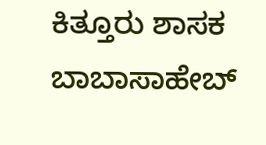ಕಿತ್ತೂರು ಶಾಸಕ ಬಾಬಾಸಾಹೇಬ್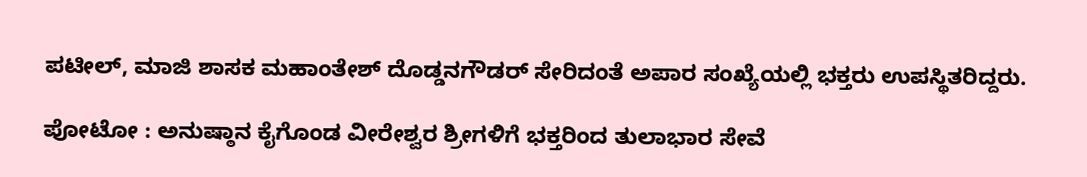ಪಟೀಲ್, ಮಾಜಿ ಶಾಸಕ ಮಹಾಂತೇಶ್ ದೊಡ್ಡನಗೌಡರ್ ಸೇರಿದಂತೆ ಅಪಾರ ಸಂಖ್ಯೆಯಲ್ಲಿ ಭಕ್ತರು ಉಪಸ್ಥಿತರಿದ್ದರು.

ಪೋಟೋ : ಅನುಷ್ಠಾನ ಕೈಗೊಂಡ ವೀರೇಶ್ವರ ಶ್ರೀಗಳಿಗೆ ಭಕ್ತರಿಂದ ತುಲಾಭಾರ ಸೇವೆ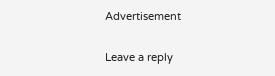Advertisement

Leave a reply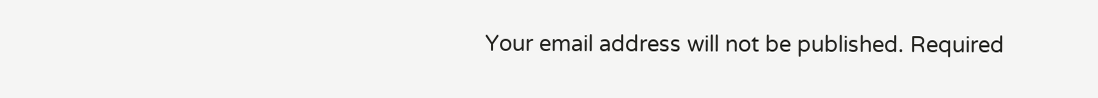Your email address will not be published. Required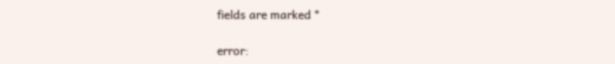fields are marked *

error: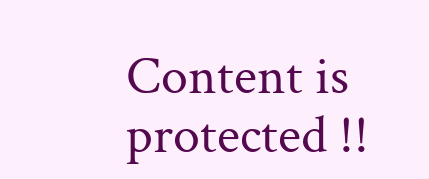Content is protected !!